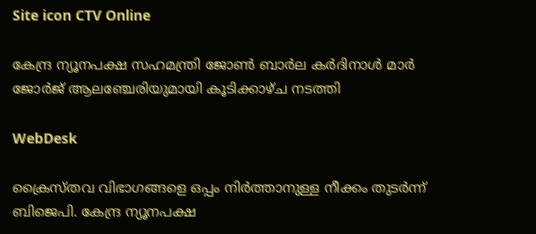Site icon CTV Online

കേന്ദ്ര ന്യൂനപക്ഷ സഹമന്ത്രി ജോണ്‍ ബാര്‍ല കര്‍ദിനാള്‍ മാര്‍ ജോര്‍ജ് ആലഞ്ചേരിയുമായി കൂടിക്കാഴ്ച നടത്തി

WebDesk

ക്രൈസ്തവ വിഭാഗങ്ങളെ ഒപ്പം നിര്‍ത്താനുള്ള നീക്കം തുടര്‍ന്ന് ബിജെപി. കേന്ദ്ര ന്യൂനപക്ഷ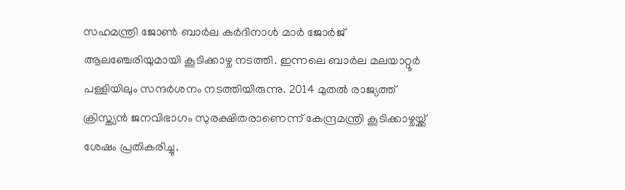സഹമന്ത്രി ജോണ്‍ ബാര്‍ല കര്‍ദിനാള്‍ മാര്‍ ജോര്‍ജ് ആലഞ്ചേരിയുമായി കൂടിക്കാഴ്ച നടത്തി. ഇന്നലെ ബാര്‍ല മലയാറ്റൂര്‍ പള്ളിയിലും സന്ദര്‍ശനം നടത്തിയിരുന്നു. 2014 മുതല്‍ രാജ്യത്ത് ക്രിസ്ത്യന്‍ ജനവിഭാഗം സുരക്ഷിതരാണെന്ന് കേന്ദ്രമന്ത്രി കൂടിക്കാഴ്ചയ്ക്ക് ശേഷം പ്രതികരിച്ചു.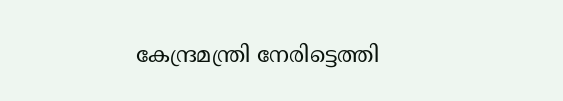കേന്ദ്രമന്ത്രി നേരിട്ടെത്തി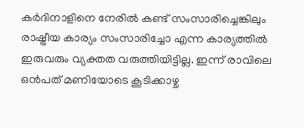കര്‍ദിനാളിനെ നേരില്‍ കണ്ട് സംസാരിച്ചെങ്കിലും രാഷ്ട്രീയ കാര്യം സംസാരിച്ചോ എന്ന കാര്യത്തില്‍ ഇരുവരും വ്യക്തത വരുത്തിയിട്ടില്ല. ഇന്ന് രാവിലെ ഒന്‍പത് മണിയോടെ കൂടിക്കാഴ്ച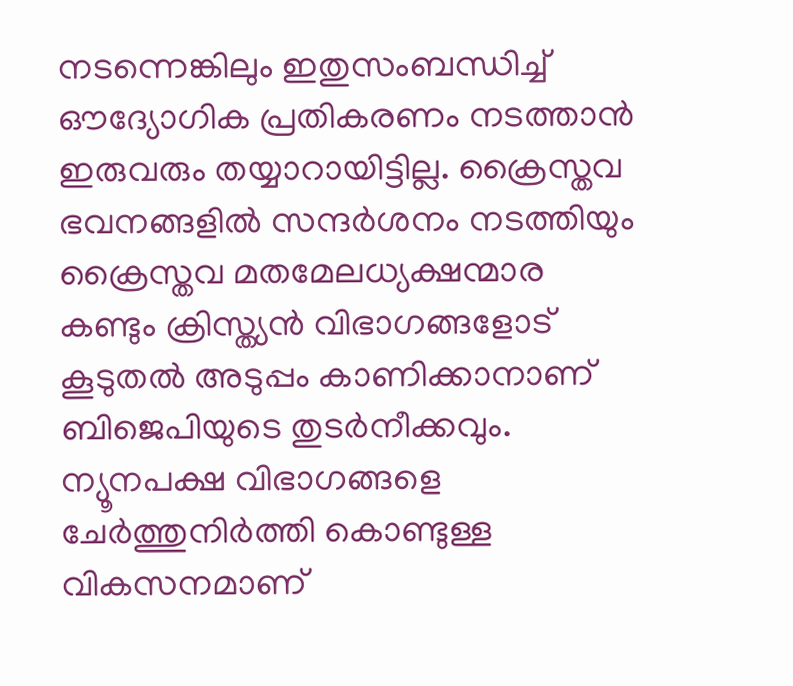നടന്നെങ്കിലും ഇതുസംബന്ധിച്ച് ഔദ്യോഗിക പ്രതികരണം നടത്താന്‍ ഇരുവരും തയ്യാറായിട്ടില്ല. ക്രൈസ്തവ ഭവനങ്ങളില്‍ സന്ദര്‍ശനം നടത്തിയും ക്രൈസ്തവ മതമേലധ്യക്ഷന്മാര കണ്ടും ക്രിസ്ത്യന്‍ വിഭാഗങ്ങളോട് കൂടുതല്‍ അടുപ്പം കാണിക്കാനാണ് ബിജെപിയുടെ തുടര്‍നീക്കവും.
ന്യൂനപക്ഷ വിഭാഗങ്ങളെ ചേര്‍ത്തുനിര്‍ത്തി കൊണ്ടുള്ള വികസനമാണ്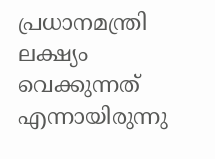പ്രധാനമന്ത്രി ലക്ഷ്യം വെക്കുന്നത് എന്നായിരുന്നു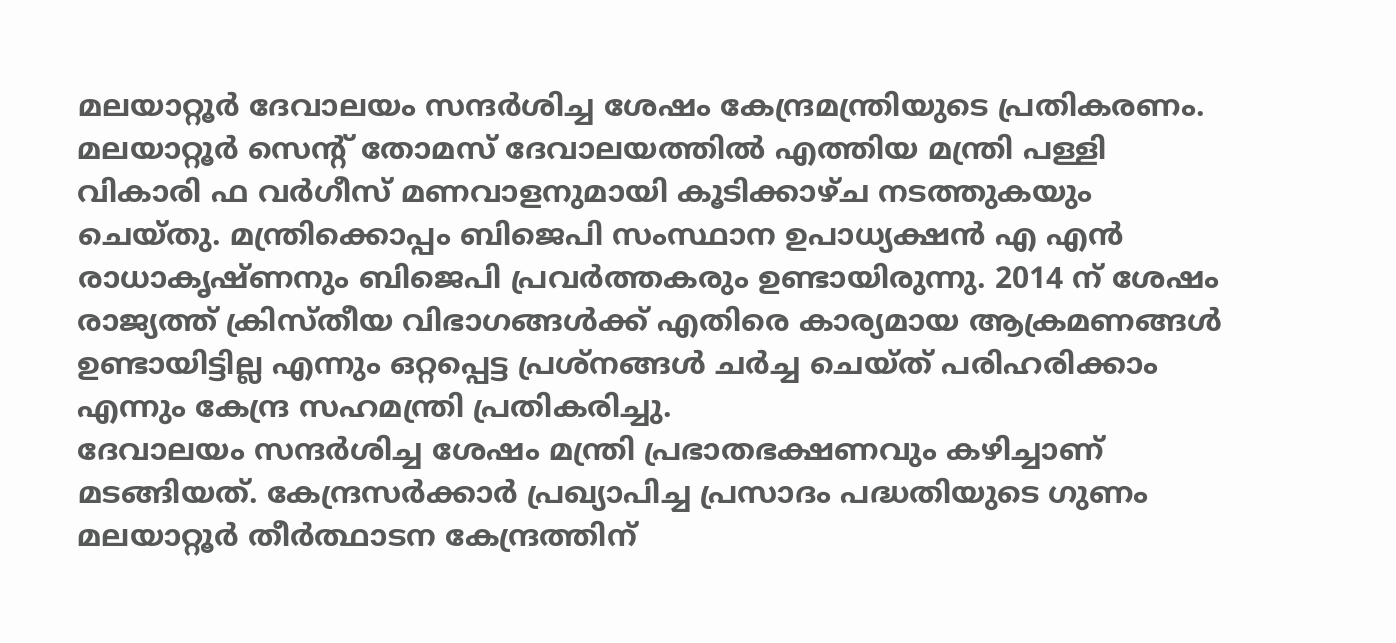മലയാറ്റൂര്‍ ദേവാലയം സന്ദര്‍ശിച്ച ശേഷം കേന്ദ്രമന്ത്രിയുടെ പ്രതികരണം. മലയാറ്റൂര്‍ സെന്റ് തോമസ് ദേവാലയത്തില്‍ എത്തിയ മന്ത്രി പള്ളി വികാരി ഫ വര്‍ഗീസ് മണവാളനുമായി കൂടിക്കാഴ്ച നടത്തുകയും ചെയ്തു. മന്ത്രിക്കൊപ്പം ബിജെപി സംസ്ഥാന ഉപാധ്യക്ഷന്‍ എ എന്‍ രാധാകൃഷ്ണനും ബിജെപി പ്രവര്‍ത്തകരും ഉണ്ടായിരുന്നു. 2014 ന് ശേഷം രാജ്യത്ത് ക്രിസ്തീയ വിഭാഗങ്ങള്‍ക്ക് എതിരെ കാര്യമായ ആക്രമണങ്ങള്‍ ഉണ്ടായിട്ടില്ല എന്നും ഒറ്റപ്പെട്ട പ്രശ്‌നങ്ങള്‍ ചര്‍ച്ച ചെയ്ത് പരിഹരിക്കാം എന്നും കേന്ദ്ര സഹമന്ത്രി പ്രതികരിച്ചു.
ദേവാലയം സന്ദര്‍ശിച്ച ശേഷം മന്ത്രി പ്രഭാതഭക്ഷണവും കഴിച്ചാണ് മടങ്ങിയത്. കേന്ദ്രസര്‍ക്കാര്‍ പ്രഖ്യാപിച്ച പ്രസാദം പദ്ധതിയുടെ ഗുണം മലയാറ്റൂര്‍ തീര്‍ത്ഥാടന കേന്ദ്രത്തിന്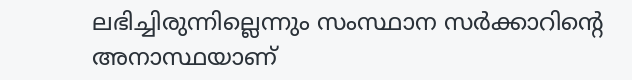ലഭിച്ചിരുന്നില്ലെന്നും സംസ്ഥാന സര്‍ക്കാറിന്റെ അനാസ്ഥയാണ്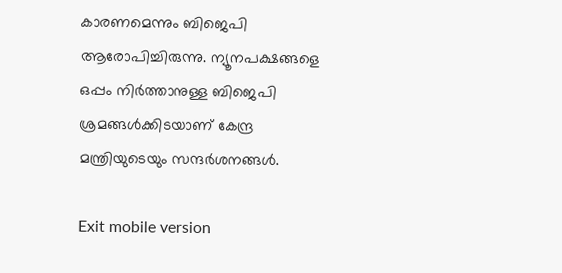കാരണമെന്നും ബിജെപി ആരോപിച്ചിരുന്നു. ന്യൂനപക്ഷങ്ങളെ ഒപ്പം നിര്‍ത്താനുള്ള ബിജെപി ശ്രമങ്ങള്‍ക്കിടയാണ് കേന്ദ്ര മന്ത്രിയുടെയും സന്ദര്‍ശനങ്ങള്‍.

Exit mobile version